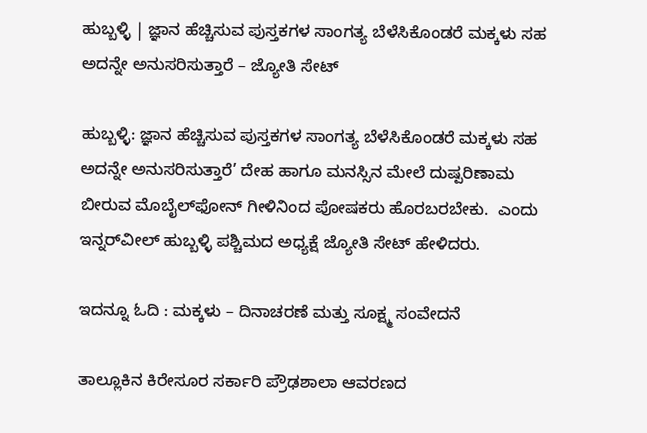ಹುಬ್ಬಳ್ಳಿ | ಜ್ಞಾನ ಹೆಚ್ಚಿಸುವ ಪುಸ್ತಕಗಳ ಸಾಂಗತ್ಯ ಬೆಳೆಸಿಕೊಂಡರೆ ಮಕ್ಕಳು ಸಹ ಅದನ್ನೇ ಅನುಸರಿಸುತ್ತಾರೆ – ಜ್ಯೋತಿ ಸೇಟ್

ಹುಬ್ಬಳ್ಳಿ: ಜ್ಞಾನ ಹೆಚ್ಚಿಸುವ ಪುಸ್ತಕಗಳ ಸಾಂಗತ್ಯ ಬೆಳೆಸಿಕೊಂಡರೆ ಮಕ್ಕಳು ಸಹ ಅದನ್ನೇ ಅನುಸರಿಸುತ್ತಾರೆ’ ದೇಹ ಹಾಗೂ ಮನಸ್ಸಿನ ಮೇಲೆ ದುಷ್ಪರಿಣಾಮ ಬೀರುವ ಮೊಬೈಲ್‌ಫೋನ್ ಗೀಳಿನಿಂದ ಪೋಷಕರು ಹೊರಬರಬೇಕು.  ಎಂದು ಇನ್ನರ್‌ವೀಲ್ ಹುಬ್ಬಳ್ಳಿ ಪಶ್ಚಿಮದ ಅಧ್ಯಕ್ಷೆ ಜ್ಯೋತಿ ಸೇಟ್ ಹೇಳಿದರು.

ಇದನ್ನೂ ಓದಿ : ಮಕ್ಕಳು – ದಿನಾಚರಣೆ ಮತ್ತು ಸೂಕ್ಷ್ಮ ಸಂವೇದನೆ

ತಾಲ್ಲೂಕಿನ ಕಿರೇಸೂರ ಸರ್ಕಾರಿ ಪ್ರೌಢಶಾಲಾ ಆವರಣದ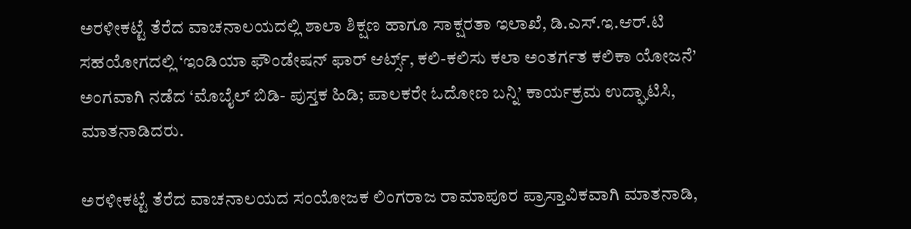ಅರಳೀಕಟ್ಟೆ ತೆರೆದ ವಾಚನಾಲಯದಲ್ಲಿ ಶಾಲಾ ಶಿಕ್ಷಣ ಹಾಗೂ ಸಾಕ್ಷರತಾ ಇಲಾಖೆ, ಡಿ.ಎಸ್.ಇ.ಆರ್.ಟಿ ಸಹಯೋಗದಲ್ಲಿ ‘ಇಂಡಿಯಾ ಫೌಂಡೇಷನ್ ಫಾರ್ ಆರ್ಟ್ಸ್‌, ಕಲಿ-ಕಲಿಸು ಕಲಾ ಅಂತರ್ಗತ ಕಲಿಕಾ ಯೋಜನೆ’ ಅಂಗವಾಗಿ ನಡೆದ ‘ಮೊಬೈಲ್ ಬಿಡಿ- ಪುಸ್ತಕ ಹಿಡಿ; ಪಾಲಕರೇ ಓದೋಣ ಬನ್ನಿ’ ಕಾರ್ಯಕ್ರಮ ಉದ್ಘಾಟಿಸಿ, ಮಾತನಾಡಿದರು.

ಅರಳೀಕಟ್ಟೆ ತೆರೆದ ವಾಚನಾಲಯದ ಸಂಯೋಜಕ ಲಿಂಗರಾಜ ರಾಮಾಪೂರ ಪ್ರಾಸ್ತಾವಿಕವಾಗಿ ಮಾತನಾಡಿ,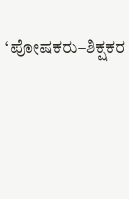‘ಪೋಷಕರು–ಶಿಕ್ಷಕರ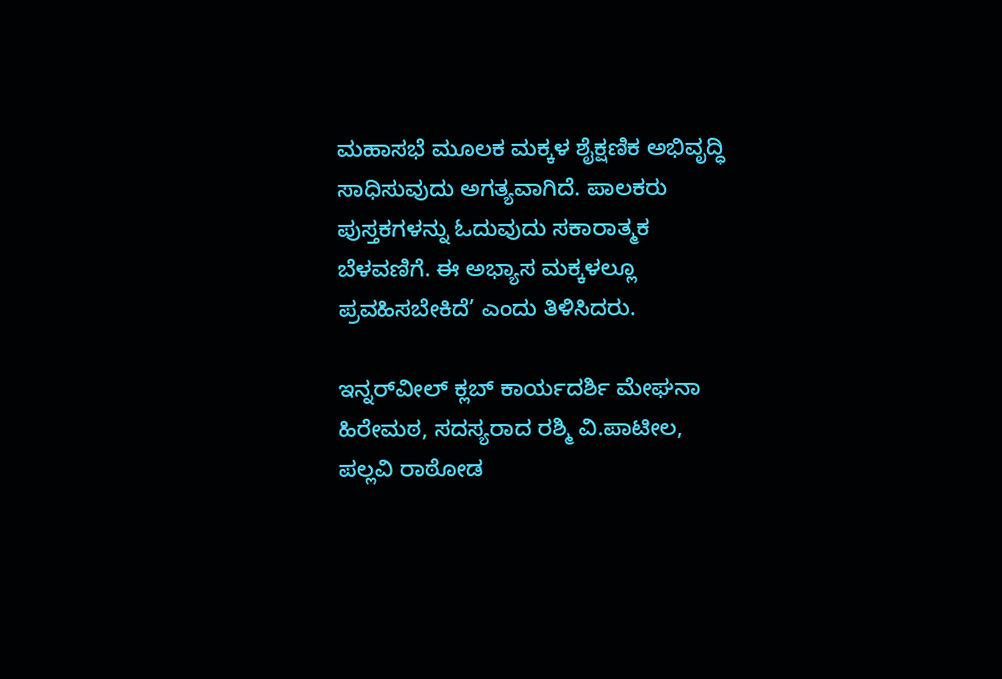ಮಹಾಸಭೆ ಮೂಲಕ ಮಕ್ಕಳ ಶೈಕ್ಷಣಿಕ ಅಭಿವೃದ್ಧಿ ಸಾಧಿಸುವುದು ಅಗತ್ಯವಾಗಿದೆ. ಪಾಲಕರು ಪುಸ್ತಕಗಳನ್ನು ಓದುವುದು ಸಕಾರಾತ್ಮಕ ಬೆಳವಣಿಗೆ. ಈ ಅಭ್ಯಾಸ ಮಕ್ಕಳಲ್ಲೂ ಪ್ರವಹಿಸಬೇಕಿದೆ’ ಎಂದು ತಿಳಿಸಿದರು.

ಇನ್ನರ್‌ವೀಲ್ ಕ್ಲಬ್ ಕಾರ್ಯದರ್ಶಿ ಮೇಘನಾ ಹಿರೇಮಠ, ಸದಸ್ಯರಾದ ರಶ್ಮಿ ವಿ.ಪಾಟೀಲ, ಪಲ್ಲವಿ ರಾಠೋಡ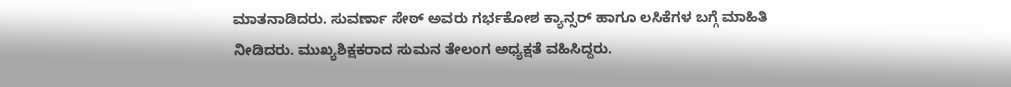ಮಾತನಾಡಿದರು. ಸುವರ್ಣಾ ಸೇಠ್ ಅವರು ಗರ್ಭಕೋಶ ಕ್ಯಾನ್ಸರ್ ಹಾಗೂ ಲಸಿಕೆಗಳ ಬಗ್ಗೆ ಮಾಹಿತಿ ನೀಡಿದರು. ಮುಖ್ಯಶಿಕ್ಷಕರಾದ ಸುಮನ ತೇಲಂಗ ಅಧ್ಯಕ್ಷತೆ ವಹಿಸಿದ್ದರು.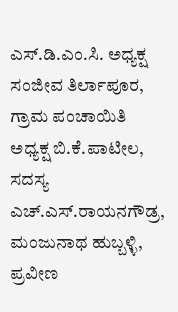ಎಸ್.ಡಿ.ಎಂ.ಸಿ. ಅಧ್ಯಕ್ಷ ಸಂಜೀವ ತಿರ್ಲಾಪೂರ, ಗ್ರಾಮ ಪಂಚಾಯಿತಿ ಅಧ್ಯಕ್ಷ ಬಿ.ಕೆ.ಪಾಟೀಲ, ಸದಸ್ಯ ಎಚ್.ಎಸ್.ರಾಯನಗೌಡ್ರ, ಮಂಜುನಾಥ ಹುಬ್ಬಳ್ಳಿ, ಪ್ರವೀಣ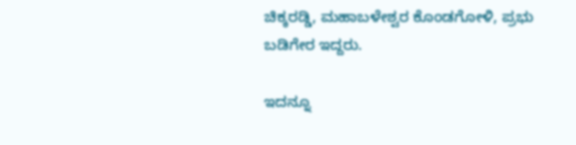ಚಿಕ್ಕರಡ್ಡಿ, ಮಹಾಬಳೇಶ್ವರ ಕೊಂಡಗೋಳಿ, ಪ್ರಭು ಬಡಿಗೇರ ಇದ್ದರು.

ಇದನ್ನೂ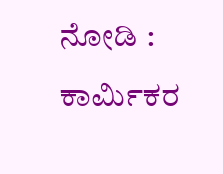ನೋಡಿ : ಕಾರ್ಮಿಕರ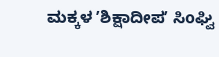ಮಕ್ಕಳ ʼಶಿಕ್ಷಾದೀಪʼ ಸಿoಘ್ವಿ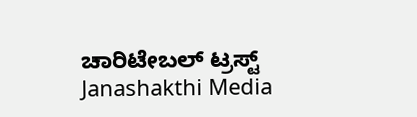ಚಾರಿಟೇಬಲ್ ಟ್ರಸ್ಟ್ Janashakthi Media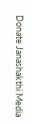Donate Janashakthi Media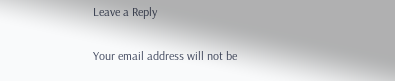Leave a Reply

Your email address will not be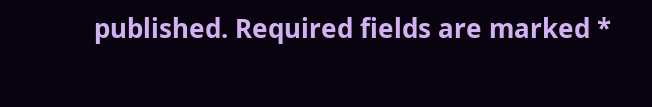published. Required fields are marked *